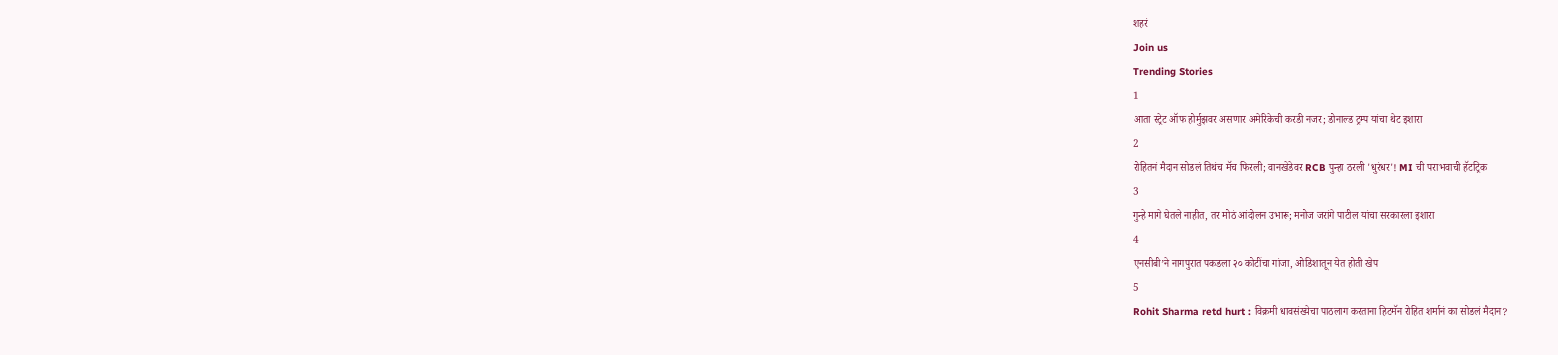शहरं
Join us
Trending Stories
1
आता स्ट्रेट ऑफ होर्मुझवर असणार अमेरिकेची करडी नजर; डोनाल्ड ट्रम्प यांचा थेट इशारा
2
रोहितनं मैदान सोडलं तिथंच मॅच फिरली; वानखेडेवर RCB पुन्हा ठरली 'धुरंधर'! MI ची पराभवाची हॅटट्रिक
3
गुन्हे मागे घेतले नाहीत, तर मोठं आंदोलन उभारू; मनोज जरांगे पाटील यांचा सरकारला इशारा
4
एनसीबी’ने नागपुरात पकडला २० कोटींचा गांजा, ओडिशातून येत होती खेप
5
Rohit Sharma retd hurt : विक्रमी धावसंख्येचा पाठलाग करताना हिटमॅन रोहित शर्मानं का सोडलं मैदान?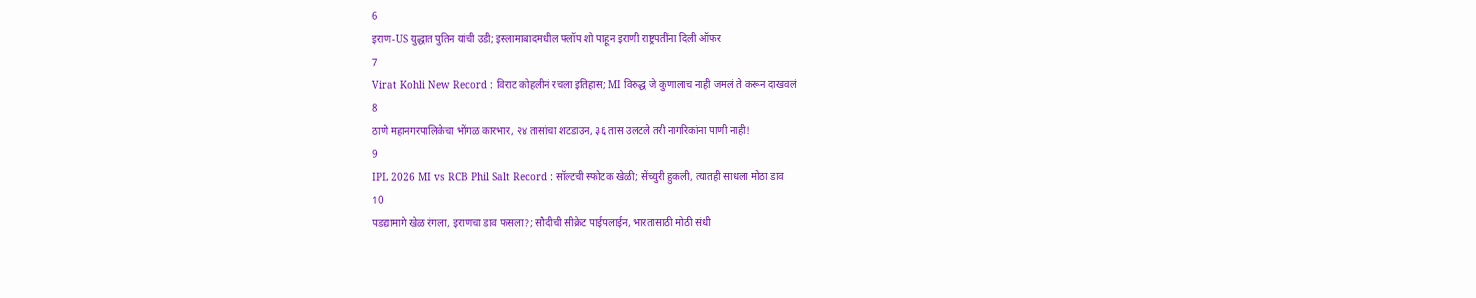6
इराण-US युद्धात पुतिन यांची उडी; इस्लामाबादमधील फ्लॉप शो पाहून इराणी राष्ट्रपतींना दिली ऑफर
7
Virat Kohli New Record : विराट कोहलीनं रचला इतिहास; MI विरुद्ध जे कुणालाच नाही जमलं ते करून दाखवलं
8
ठाणे महानगरपालिकेचा भोंगळ कारभार, २४ तासांचा शटडाउन, ३६ तास उलटले तरी नागरिकांना पाणी नाही!
9
IPL 2026 MI vs RCB Phil Salt Record : सॉल्टची स्फोटक खेळी; सेंच्युरी हुकली, त्यातही साधला मोठा डाव
10
पडद्यामागे खेळ रंगला, इराणचा डाव फसला?; सौदीची सीक्रेट पाईपलाईन, भारतासाठी मोठी संधी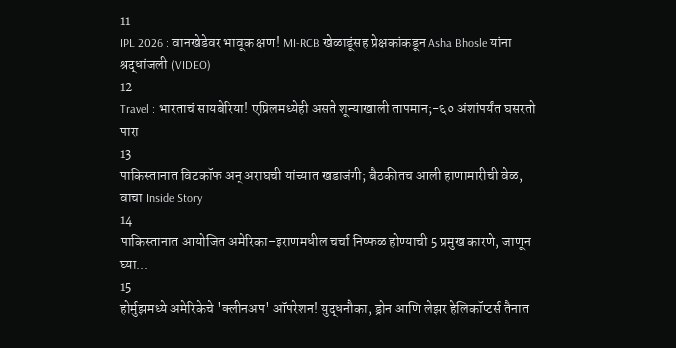11
IPL 2026 : वानखेडेवर भावूक क्षण! MI-RCB खेळाडूंसह प्रेक्षकांकडून Asha Bhosle यांना श्रद्धांजली (VIDEO)
12
Travel : भारताचं सायबेरिया! एप्रिलमध्येही असते शून्याखाली तापमान;-६० अंशांपर्यंत घसरतो पारा
13
पाकिस्तानात विटकॉफ अन् अराघची यांच्यात खडाजंगी; बैठकीतच आली हाणामारीची वेळ, वाचा Inside Story
14
पाकिस्तानात आयोजित अमेरिका–इराणमधील चर्चा निष्फळ होण्याची 5 प्रमुख कारणे, जाणून घ्या...
15
होर्मुझमध्ये अमेरिकेचे 'क्लीनअप' ऑपरेशन! युद्धनौका, ड्रोन आणि लेझर हेलिकॉप्टर्स तैनात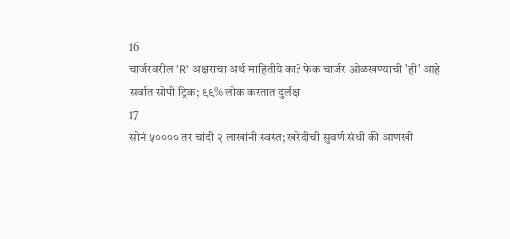16
चार्जरवरील 'R' अक्षराचा अर्थ माहितीये का? फेक चार्जर ओळखण्याची 'ही' आहे सर्वात सोपी ट्रिक; ९९% लोक करतात दुर्लक्ष
17
सोनं ५०००० तर चांदी २ लाखांनी स्वस्त; खरेदीची सुवर्ण संधी की आणखी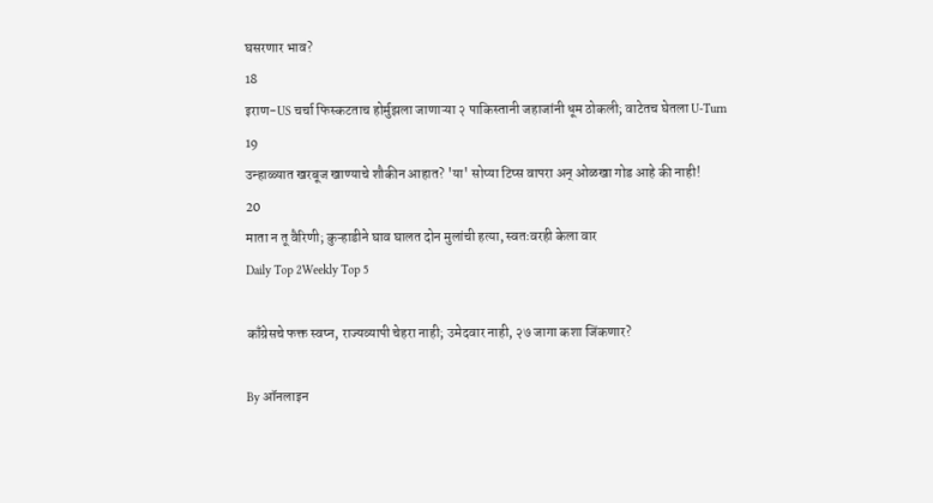घसरणार भाव?
18
इराण-US चर्चा फिस्कटताच होर्मुझला जाणाऱ्या २ पाकिस्तानी जहाजांनी धूम ठोकली; वाटेतच घेतला U-Turn
19
उन्हाळ्यात खरबूज खाण्याचे शौकीन आहात? 'या' सोप्या टिप्स वापरा अन् ओळखा गोड आहे की नाही!
20
माता न तू वैरिणी; कुऱ्हाडीने घाव घालत दोन मुलांची हत्या, स्वतःवरही केला वार
Daily Top 2Weekly Top 5

काँग्रेसचे फक्त स्वप्न, राज्यव्यापी चेहरा नाही; उमेदवार नाही, २७ जागा कशा जिंकणार?

By ऑनलाइन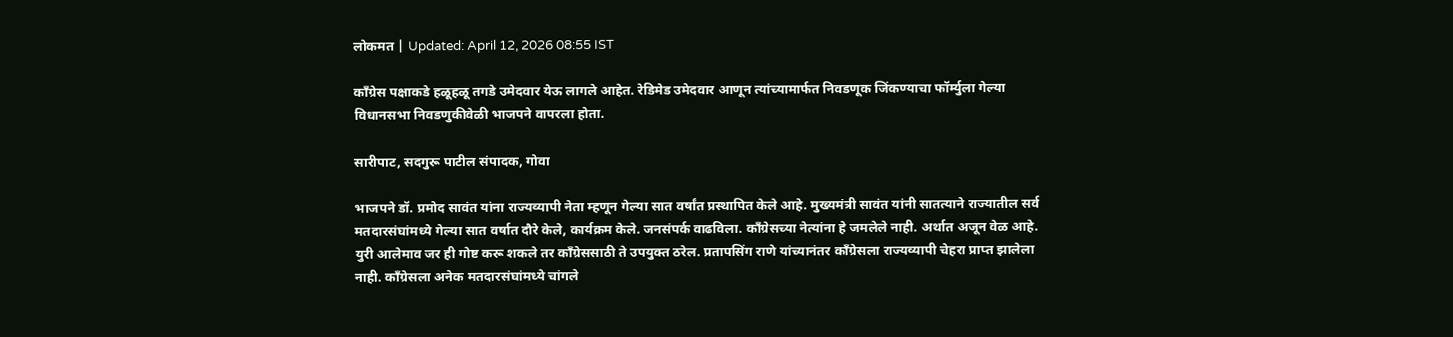लोकमत | Updated: April 12, 2026 08:55 IST

काँग्रेस पक्षाकडे हळूहळू तगडे उमेदवार येऊ लागले आहेत. रेडिमेड उमेदवार आणून त्यांच्यामार्फत निवडणूक जिंकण्याचा फॉर्म्युला गेल्या विधानसभा निवडणुकीवेळी भाजपने वापरला होता.

सारीपाट, सदगुरू पाटील संपादक, गोवा

भाजपने डॉ. प्रमोद सावंत यांना राज्यव्यापी नेता म्हणून गेल्या सात वर्षांत प्रस्थापित केले आहे. मुख्यमंत्री सावंत यांनी सातत्याने राज्यातील सर्व मतदारसंघांमध्ये गेल्या सात वर्षात दौरे केले, कार्यक्रम केले. जनसंपर्क वाढविला. काँग्रेसच्या नेत्यांना हे जमलेले नाही. अर्थात अजून वेळ आहे. युरी आलेमाव जर ही गोष्ट करू शकले तर काँग्रेससाठी ते उपयुक्त ठरेल. प्रतापसिंग राणे यांच्यानंतर काँग्रेसला राज्यव्यापी चेहरा प्राप्त झालेला नाही. काँग्रेसला अनेक मतदारसंघांमध्ये चांगले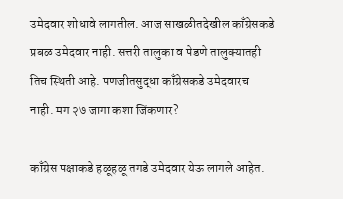उमेदवार शोधावे लागतील. आज साखळीतदेखील काँग्रेसकडे प्रबळ उमेदवार नाही. सत्तरी तालुका व पेडणे तालुक्यातही तिच स्थिती आहे. पणजीतसुद्धा काँग्रेसकडे उमेदवारच नाही. मग २७ जागा कशा जिंकणार?

काँग्रेस पक्षाकडे हळूहळू तगडे उमेदवार येऊ लागले आहेत.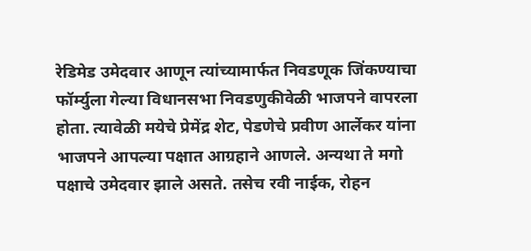रेडिमेड उमेदवार आणून त्यांच्यामार्फत निवडणूक जिंकण्याचा फॉर्म्युला गेल्या विधानसभा निवडणुकीवेळी भाजपने वापरला होता. त्यावेळी मयेचे प्रेमेंद्र शेट, पेडणेचे प्रवीण आर्लेकर यांना भाजपने आपल्या पक्षात आग्रहाने आणले. अन्यथा ते मगो पक्षाचे उमेदवार झाले असते. तसेच रवी नाईक, रोहन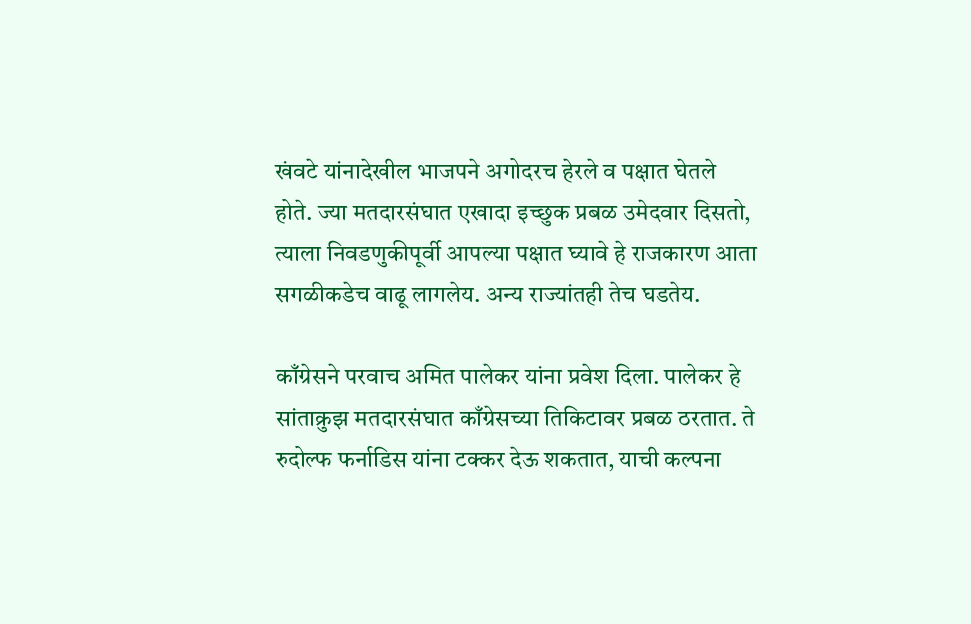खंवटे यांनादेखील भाजपने अगोदरच हेरले व पक्षात घेतले होते. ज्या मतदारसंघात एखादा इच्छुक प्रबळ उमेदवार दिसतो, त्याला निवडणुकीपूर्वी आपल्या पक्षात घ्यावे हे राजकारण आता सगळीकडेच वाढू लागलेय. अन्य राज्यांतही तेच घडतेय.

काँग्रेसने परवाच अमित पालेकर यांना प्रवेश दिला. पालेकर हे सांताक्रुझ मतदारसंघात काँग्रेसच्या तिकिटावर प्रबळ ठरतात. ते रुदोल्फ फर्नाडिस यांना टक्कर देऊ शकतात, याची कल्पना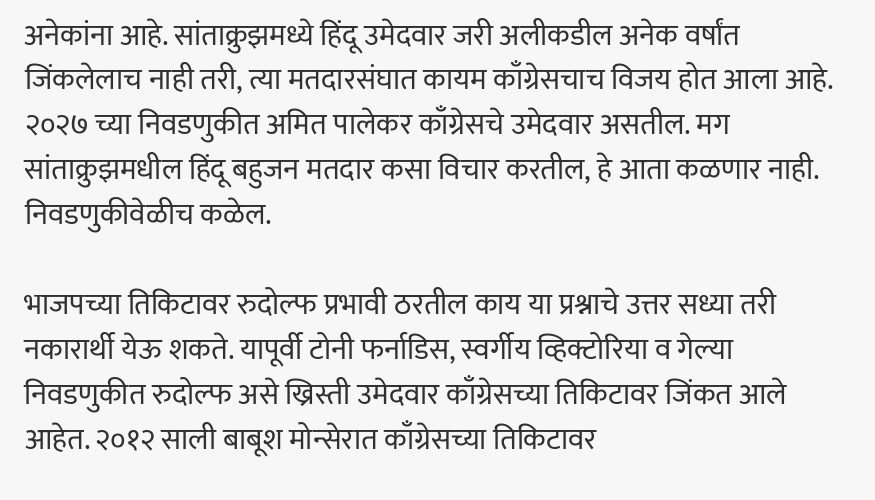अनेकांना आहे. सांताक्रुझमध्ये हिंदू उमेदवार जरी अलीकडील अनेक वर्षांत जिंकलेलाच नाही तरी, त्या मतदारसंघात कायम काँग्रेसचाच विजय होत आला आहे. २०२७ च्या निवडणुकीत अमित पालेकर काँग्रेसचे उमेदवार असतील. मग सांताक्रुझमधील हिंदू बहुजन मतदार कसा विचार करतील, हे आता कळणार नाही. निवडणुकीवेळीच कळेल.

भाजपच्या तिकिटावर रुदोल्फ प्रभावी ठरतील काय या प्रश्नाचे उत्तर सध्या तरी नकारार्थी येऊ शकते. यापूर्वी टोनी फर्नाडिस, स्वर्गीय व्हिक्टोरिया व गेल्या निवडणुकीत रुदोल्फ असे ख्रिस्ती उमेदवार काँग्रेसच्या तिकिटावर जिंकत आले आहेत. २०१२ साली बाबूश मोन्सेरात काँग्रेसच्या तिकिटावर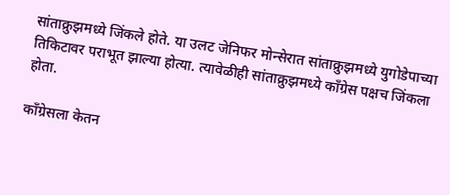सांताक्रुझमध्ये जिंकले होते. या उलट जेनिफर मोन्सेरात सांताक्रुझमध्ये युगोडेपाच्या तिकिटावर पराभूत झाल्या होत्या. त्यावेळीही सांताक्रुझमध्ये काँग्रेस पक्षच जिंकला होता.

काँग्रेसला केतन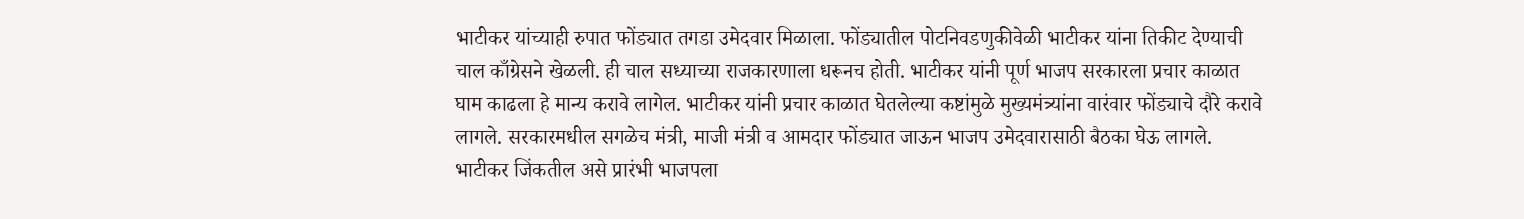भाटीकर यांच्याही रुपात फोंड्यात तगडा उमेदवार मिळाला. फोंड्यातील पोटनिवडणुकीवेळी भाटीकर यांना तिकीट देण्याची चाल काँग्रेसने खेळली. ही चाल सध्याच्या राजकारणाला धरूनच होती. भाटीकर यांनी पूर्ण भाजप सरकारला प्रचार काळात घाम काढला हे मान्य करावे लागेल. भाटीकर यांनी प्रचार काळात घेतलेल्या कष्टांमुळे मुख्यमंत्र्यांना वारंवार फोंड्याचे दौरे करावे लागले. सरकारमधील सगळेच मंत्री, माजी मंत्री व आमदार फोंड्यात जाऊन भाजप उमेदवारासाठी बैठका घेऊ लागले. भाटीकर जिंकतील असे प्रारंभी भाजपला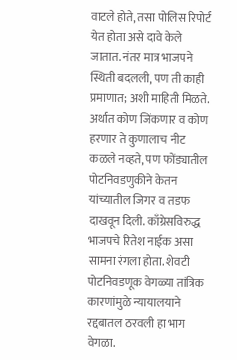वाटले होते, तसा पोलिस रिपोर्ट येत होता असे दावे केले जातात. नंतर मात्र भाजपने स्थिती बदलली, पण ती काही प्रमाणात; अशी माहिती मिळते. अर्थात कोण जिंकणार व कोण हरणार ते कुणालाच नीट कळले नव्हते, पण फोंड्यातील पोटनिवडणुकीने केतन यांच्यातील जिगर व तडफ दाखवून दिली. काँग्रेसविरुद्ध भाजपचे रितेश नाईक असा सामना रंगला होता. शेवटी पोटनिवडणूक वेगळ्या तांत्रिक कारणांमुळे न्यायालयाने रद्दबातल ठरवली हा भाग वेगळा.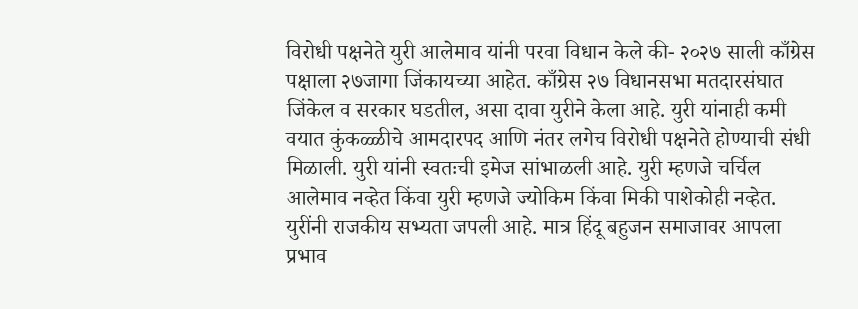विरोधी पक्षनेते युरी आलेमाव यांनी परवा विधान केले की- २०२७ साली काँग्रेस पक्षाला २७जागा जिंकायच्या आहेत. काँग्रेस २७ विधानसभा मतदारसंघात जिंकेल व सरकार घडतील, असा दावा युरीने केला आहे. युरी यांनाही कमी वयात कुंकळ्ळीचे आमदारपद आणि नंतर लगेच विरोधी पक्षनेते होण्याची संधी मिळाली. युरी यांनी स्वतःची इमेज सांभाळली आहे. युरी म्हणजे चर्चिल आलेमाव नव्हेत किंवा युरी म्हणजे ज्योकिम किंवा मिकी पाशेकोही नव्हेत. युरींनी राजकीय सभ्यता जपली आहे. मात्र हिंदू बहुजन समाजावर आपला प्रभाव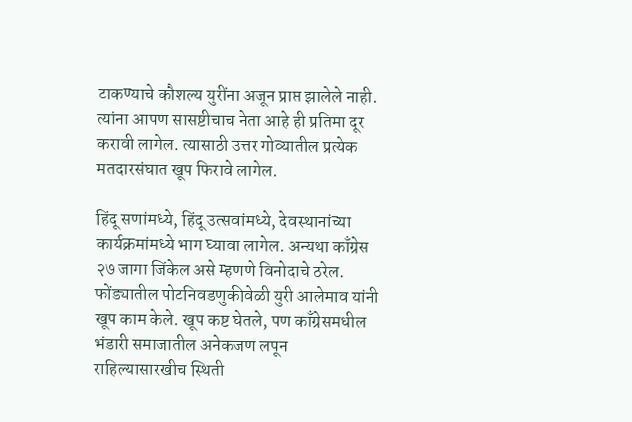टाकण्याचे कौशल्य युरींना अजून प्राप्त झालेले नाही. त्यांना आपण सासष्टीचाच नेता आहे ही प्रतिमा दूर करावी लागेल. त्यासाठी उत्तर गोव्यातील प्रत्येक मतदारसंघात खूप फिरावे लागेल.

हिंदू सणांमध्ये, हिंदू उत्सवांमध्ये, देवस्थानांच्या कार्यक्रमांमध्ये भाग घ्यावा लागेल. अन्यथा काँग्रेस २७ जागा जिंकेल असे म्हणणे विनोदाचे ठरेल. फोंड्यातील पोटनिवडणुकीवेळी युरी आलेमाव यांनी खूप काम केले. खूप कष्ट घेतले, पण काँग्रेसमधील भंडारी समाजातील अनेकजण लपून राहिल्यासारखीच स्थिती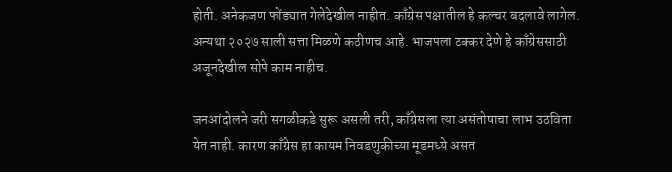होती. अनेकजण फोंड्यात गेलेदेखील नाहीत. काँग्रेस पक्षातील हे कल्चर बदलावे लागेल. अन्यथा २०२७ साली सत्ता मिळणे कठीणच आहे. भाजपला टक्कर देणे हे काँग्रेससाठी अजूनदेखील सोपे काम नाहीच.

जनआंदोलने जरी सगळीकडे सुरू असली तरी, काँग्रेसला त्या असंतोषाचा लाभ उठविता येत नाही. कारण काँग्रेस हा कायम निवडणुकीच्या मूडमध्ये असत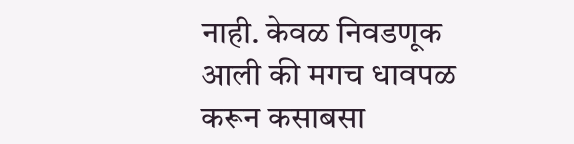नाही. केवळ निवडणूक आली की मगच धावपळ करून कसाबसा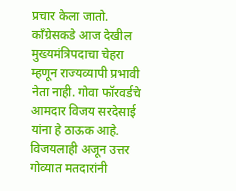प्रचार केला जातो. काँग्रेसकडे आज देखील मुख्यमंत्रिपदाचा चेहरा म्हणून राज्यव्यापी प्रभावी नेता नाही. गोवा फॉरवर्डचे आमदार विजय सरदेसाई यांना हे ठाऊक आहे. विजयलाही अजून उत्तर गोव्यात मतदारांनी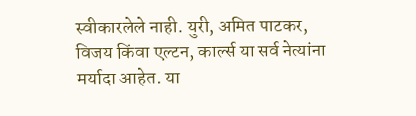स्वीकारलेले नाही. युरी, अमित पाटकर, विजय किंवा एल्टन, कार्ल्स या सर्व नेत्यांना मर्यादा आहेत. या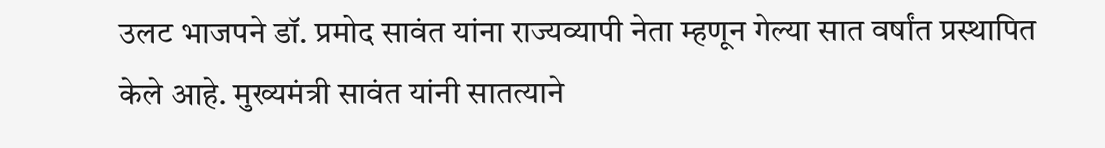उलट भाजपने डॉ. प्रमोद सावंत यांना राज्यव्यापी नेता म्हणून गेल्या सात वर्षांत प्रस्थापित केले आहे. मुख्यमंत्री सावंत यांनी सातत्याने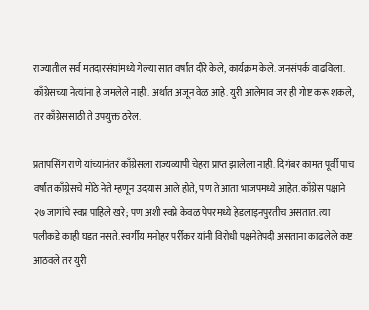राज्यातील सर्व मतदारसंघांमध्ये गेल्या सात वर्षांत दौरे केले, कार्यक्रम केले. जनसंपर्क वाढविला. काँग्रेसच्या नेत्यांना हे जमलेले नाही. अर्थात अजून वेळ आहे. युरी आलेमाव जर ही गोष्ट करू शकले, तर काँग्रेससाठी ते उपयुक्त ठरेल.

प्रतापसिंग राणे यांच्यानंतर काँग्रेसला राज्यव्यापी चेहरा प्राप्त झालेला नाही. दिगंबर कामत पूर्वी पाच वर्षांत काँग्रेसचे मोठे नेते म्हणून उदयास आले होते, पण ते आता भाजपमध्ये आहेत. काँग्रेस पक्षाने २७ जागांचे स्वप्न पाहिले खरे; पण अशी स्वप्ने केवळ पेपरमध्ये हेडलाइनपुरतीच असतात. त्या पलीकडे काही घडत नसते. स्वर्गीय मनोहर पर्रीकर यांनी विरोधी पक्षनेतेपदी असताना काढलेले कष्ट आठवले तर युरी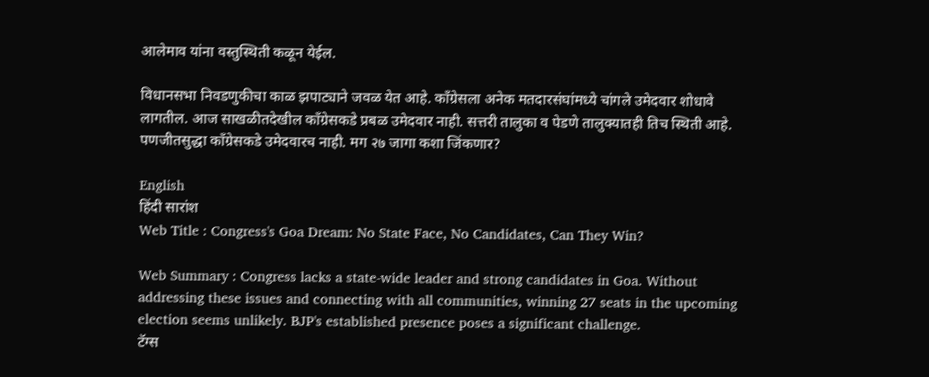आलेमाव यांना वस्तुस्थिती कळून येईल.

विधानसभा निवडणुकीचा काळ झपाट्याने जवळ येत आहे. काँग्रेसला अनेक मतदारसंघांमध्ये चांगले उमेदवार शोधावे लागतील. आज साखळीतदेखील काँग्रेसकडे प्रबळ उमेदवार नाही. सत्तरी तालुका व पेडणे तालुक्यातही तिच स्थिती आहे. पणजीतसुद्धा काँग्रेसकडे उमेदवारच नाही. मग २७ जागा कशा जिंकणार?

English
हिंदी सारांश
Web Title : Congress's Goa Dream: No State Face, No Candidates, Can They Win?

Web Summary : Congress lacks a state-wide leader and strong candidates in Goa. Without addressing these issues and connecting with all communities, winning 27 seats in the upcoming election seems unlikely. BJP's established presence poses a significant challenge.
टॅग्स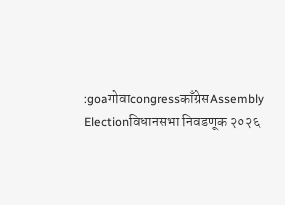:goaगोवाcongressकाँग्रेसAssembly Electionविधानसभा निवडणूक २०२६